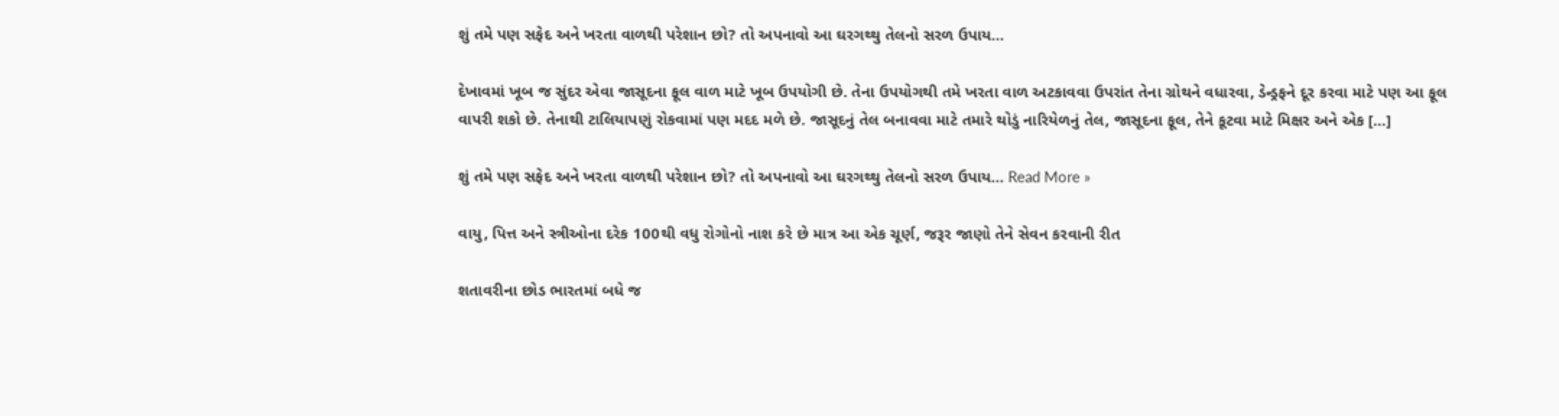શું તમે પણ સફેદ અને ખરતા વાળથી પરેશાન છો? તો અપનાવો આ ઘરગથ્થુ તેલનો સરળ ઉપાય…

દેખાવમાં ખૂબ જ સુંદર એવા જાસૂદના ફૂલ વાળ માટે ખૂબ ઉપયોગી છે. તેના ઉપયોગથી તમે ખરતા વાળ અટકાવવા ઉપરાંત તેના ગ્રોથને વધારવા, ડેન્ડ્રફને દૂર કરવા માટે પણ આ ફૂલ વાપરી શકો છે. તેનાથી ટાલિયાપણું રોકવામાં પણ મદદ મળે છે. જાસૂદનું તેલ બનાવવા માટે તમારે થોડું નારિયેળનું તેલ, જાસૂદના ફૂલ, તેને કૂટવા માટે મિક્ષર અને એક […]

શું તમે પણ સફેદ અને ખરતા વાળથી પરેશાન છો? તો અપનાવો આ ઘરગથ્થુ તેલનો સરળ ઉપાય… Read More »

વાયુ, પિત્ત અને સ્ત્રીઓના દરેક 100થી વધુ રોગોનો નાશ કરે છે માત્ર આ એક ચૂર્ણ, જરૂર જાણો તેને સેવન કરવાની રીત

શતાવરીના છોડ ભારતમાં બધે જ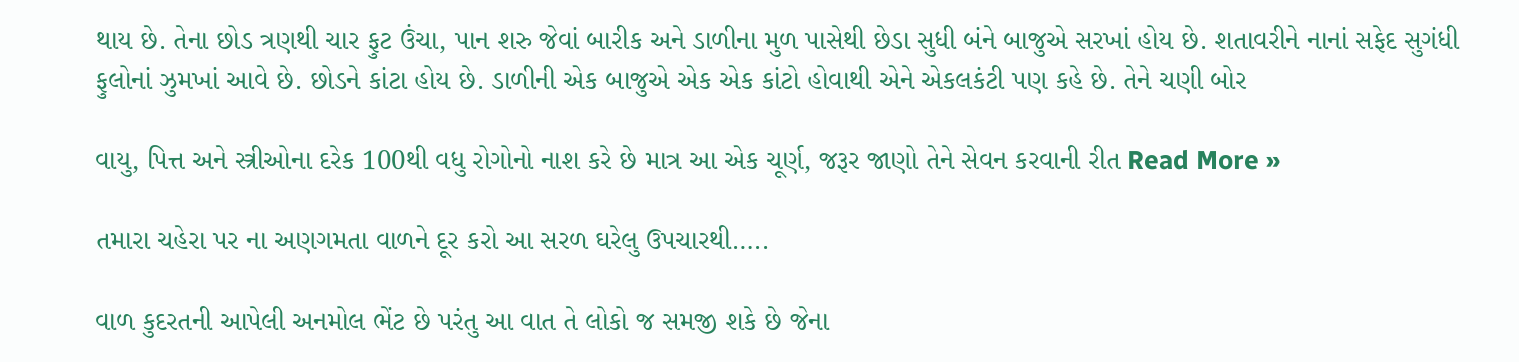થાય છે. તેના છોડ ત્રણથી ચાર ફુટ ઉંચા, પાન શરુ જેવાં બારીક અને ડાળીના મુળ પાસેથી છેડા સુધી બંને બાજુએ સરખાં હોય છે. શતાવરીને નાનાં સફેદ સુગંધી ફુલોનાં ઝુમખાં આવે છે. છોડને કાંટા હોય છે. ડાળીની એક બાજુએ એક એક કાંટો હોવાથી એને એકલકંટી પણ કહે છે. તેને ચણી બોર

વાયુ, પિત્ત અને સ્ત્રીઓના દરેક 100થી વધુ રોગોનો નાશ કરે છે માત્ર આ એક ચૂર્ણ, જરૂર જાણો તેને સેવન કરવાની રીત Read More »

તમારા ચહેરા પર ના અણગમતા વાળને દૂર કરો આ સરળ ઘરેલુ ઉપચારથી…..

વાળ કુદરતની આપેલી અનમોલ ભેંટ છે પરંતુ આ વાત તે લોકો જ સમજી શકે છે જેના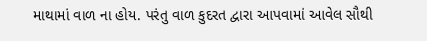માથામાં વાળ ના હોય. પરંતુ વાળ કુદરત દ્વારા આપવામાં આવેલ સૌથી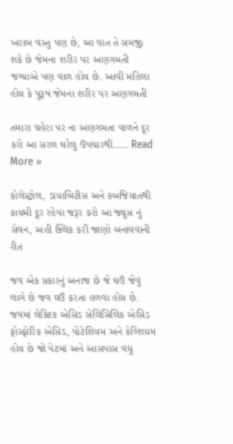ખરાબ વસ્તુ પણ છે, આ વાત તે સમજી શકે છે જેમના શરીર પર અણગમતી જગ્યાએ પણ વાળ હોય છે. આવી મહિલા હોય કે પુરૂષ જેમના શરીર પર અણગમતી

તમારા ચહેરા પર ના અણગમતા વાળને દૂર કરો આ સરળ ઘરેલુ ઉપચારથી….. Read More »

કોલેસ્ટ્રોલ, ડાયાબિટીસ અને કબજિયાતથી કાયમી દૂર રહેવા જરૂર કરો આ જ્યુસ નું સેવન, અહી ક્લિક કરી જાણો બનાવવાની રીત

જવ એક પ્રકારનું અનાજ છે જે ઘઉં જેવું લાગે છે જવ ઘઉં કરતા હળવા હોય છે. જવમાં લેક્ટિક એસિડ સેલિસિલિક એસિડ ફોસ્ફોરિક એસિડ, પોટેશિયમ અને કેલ્શિયમ હોય છે જો પેટમાં અને આસપાસ વધુ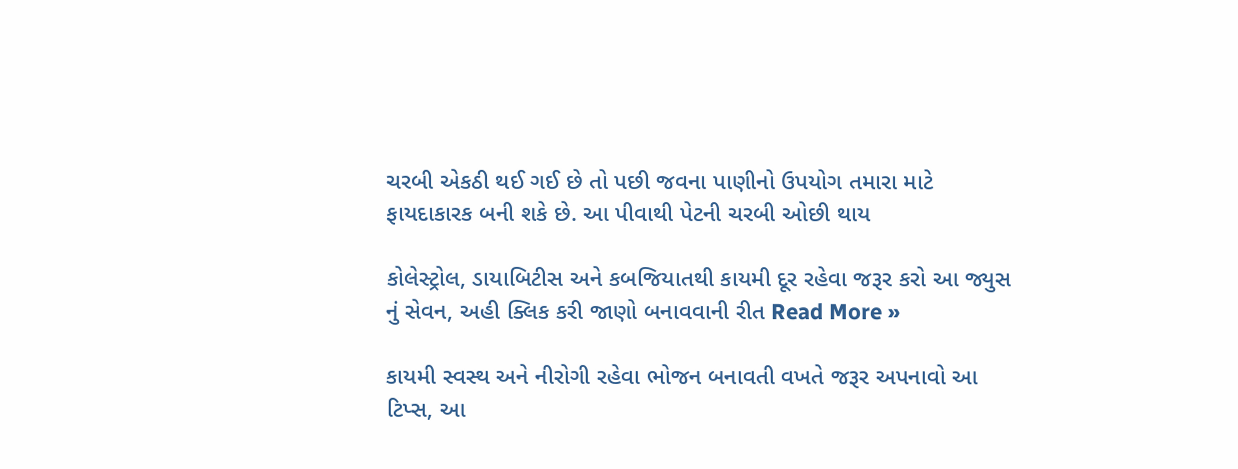ચરબી એકઠી થઈ ગઈ છે તો પછી જવના પાણીનો ઉપયોગ તમારા માટે ફાયદાકારક બની શકે છે. આ પીવાથી પેટની ચરબી ઓછી થાય

કોલેસ્ટ્રોલ, ડાયાબિટીસ અને કબજિયાતથી કાયમી દૂર રહેવા જરૂર કરો આ જ્યુસ નું સેવન, અહી ક્લિક કરી જાણો બનાવવાની રીત Read More »

કાયમી સ્વસ્થ અને નીરોગી રહેવા ભોજન બનાવતી વખતે જરૂર અપનાવો આ ટિપ્સ, આ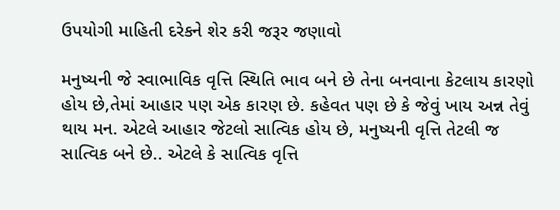ઉપયોગી માહિતી દરેકને શેર કરી જરૂર જણાવો

મનુષ્યની જે સ્વાભાવિક વૃત્તિ સ્થિતિ ભાવ બને છે તેના બનવાના કેટલાય કારણો હોય છે,તેમાં આહાર ૫ણ એક કારણ છે. કહેવત ૫ણ છે કે જેવું ખાય અન્ન તેવું થાય મન. એટલે આહાર જેટલો સાત્વિક હોય છે, મનુષ્યની વૃત્તિ તેટલી જ સાત્વિક બને છે.. એટલે કે સાત્વિક વૃત્તિ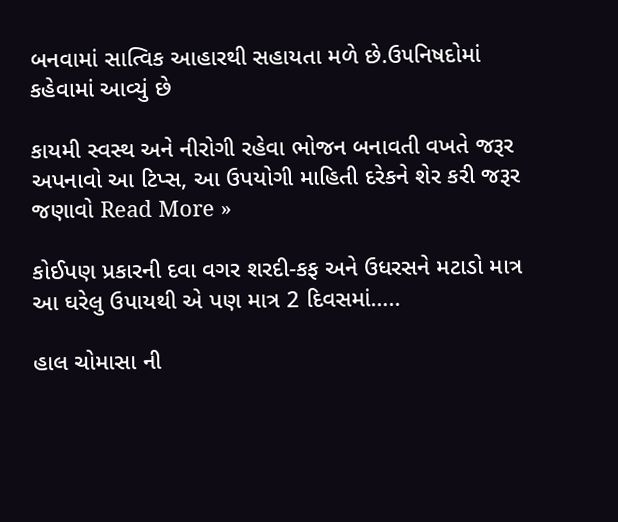બનવામાં સાત્વિક આહારથી સહાયતા મળે છે.ઉ૫નિષદોમાં કહેવામાં આવ્યું છે

કાયમી સ્વસ્થ અને નીરોગી રહેવા ભોજન બનાવતી વખતે જરૂર અપનાવો આ ટિપ્સ, આ ઉપયોગી માહિતી દરેકને શેર કરી જરૂર જણાવો Read More »

કોઈપણ પ્રકારની દવા વગર શરદી-કફ અને ઉધરસને મટાડો માત્ર આ ઘરેલુ ઉપાયથી એ પણ માત્ર 2 દિવસમાં…..

હાલ ચોમાસા ની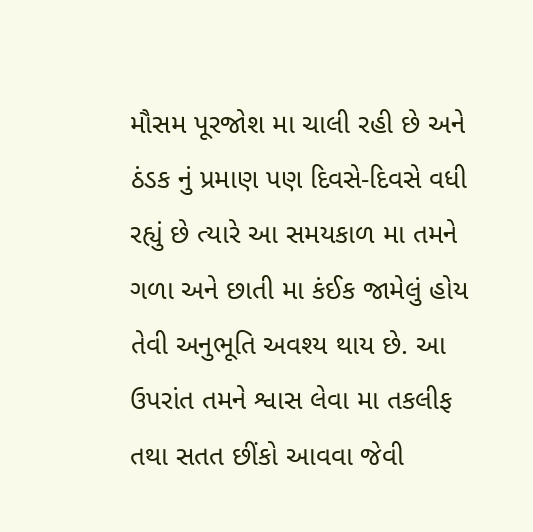મૌસમ પૂરજોશ મા ચાલી રહી છે અને ઠંડક નું પ્રમાણ પણ દિવસે-દિવસે વધી રહ્યું છે ત્યારે આ સમયકાળ મા તમને ગળા અને છાતી મા કંઈક જામેલું હોય તેવી અનુભૂતિ અવશ્ય થાય છે. આ ઉપરાંત તમને શ્વાસ લેવા મા તકલીફ તથા સતત છીંકો આવવા જેવી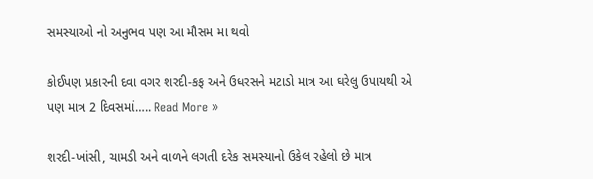સમસ્યાઓ નો અનુભવ પણ આ મૌસમ મા થવો

કોઈપણ પ્રકારની દવા વગર શરદી-કફ અને ઉધરસને મટાડો માત્ર આ ઘરેલુ ઉપાયથી એ પણ માત્ર 2 દિવસમાં….. Read More »

શરદી-ખાંસી, ચામડી અને વાળને લગતી દરેક સમસ્યાનો ઉકેલ રહેલો છે માત્ર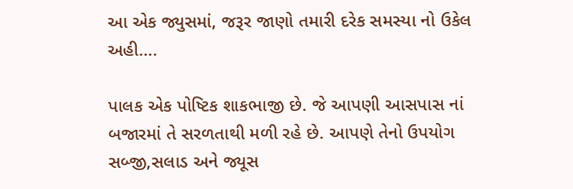આ એક જ્યુસમાં, જરૂર જાણો તમારી દરેક સમસ્યા નો ઉકેલ અહી….

પાલક એક પોષ્ટિક શાકભાજી છે. જે આપણી આસપાસ નાં બજારમાં તે સરળતાથી મળી રહે છે. આપણે તેનો ઉપયોગ સબ્જી,સલાડ અને જ્યૂસ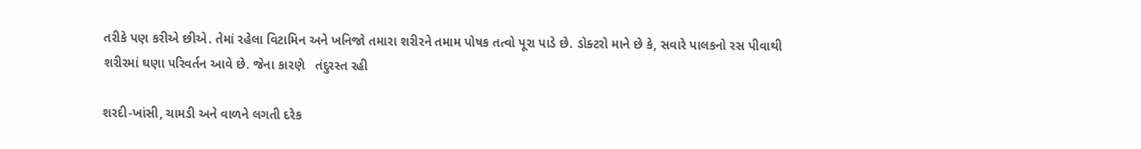તરીકે પણ કરીએ છીએ. તેમાં રહેલા વિટામિન અને ખનિજો તમારા શરીરને તમામ પોષક તત્વો પૂરા પાડે છે. ડોક્ટરો માને છે કે, સવારે પાલકનો રસ પીવાથી શરીરમાં ઘણા પરિવર્તન આવે છે. જેના કારણે   તંદુરસ્ત રહી

શરદી-ખાંસી, ચામડી અને વાળને લગતી દરેક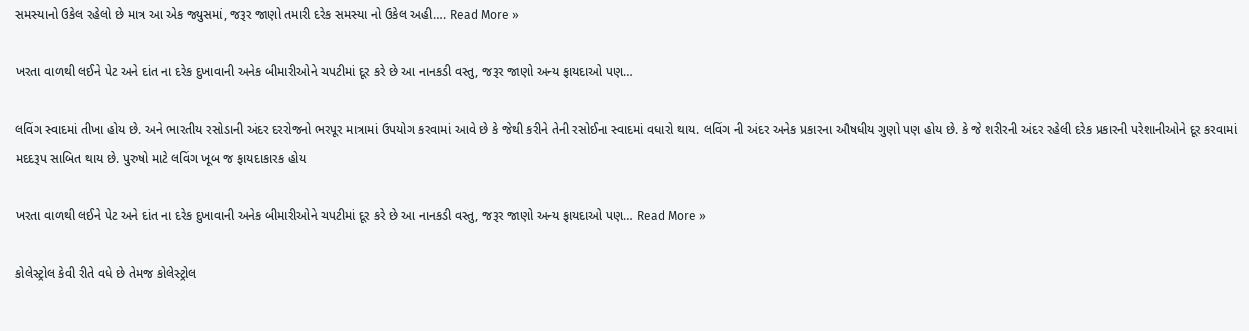સમસ્યાનો ઉકેલ રહેલો છે માત્ર આ એક જ્યુસમાં, જરૂર જાણો તમારી દરેક સમસ્યા નો ઉકેલ અહી…. Read More »

ખરતા વાળથી લઈને પેટ અને દાંત ના દરેક દુખાવાની અનેક બીમારીઓને ચપટીમાં દૂર કરે છે આ નાનકડી વસ્તુ, જરૂર જાણો અન્ય ફાયદાઓ પણ…

લવિંગ સ્વાદમાં તીખા હોય છે. અને ભારતીય રસોડાની અંદર દરરોજનો ભરપૂર માત્રામાં ઉપયોગ કરવામાં આવે છે કે જેથી કરીને તેની રસોઈના સ્વાદમાં વધારો થાય. લવિંગ ની અંદર અનેક પ્રકારના ઔષધીય ગુણો પણ હોય છે. કે જે શરીરની અંદર રહેલી દરેક પ્રકારની પરેશાનીઓને દૂર કરવામાં મદદરૂપ સાબિત થાય છે. પુરુષો માટે લવિંગ ખૂબ જ ફાયદાકારક હોય

ખરતા વાળથી લઈને પેટ અને દાંત ના દરેક દુખાવાની અનેક બીમારીઓને ચપટીમાં દૂર કરે છે આ નાનકડી વસ્તુ, જરૂર જાણો અન્ય ફાયદાઓ પણ… Read More »

કોલેસ્ટ્રોલ કેવી રીતે વધે છે તેમજ કોલેસ્ટ્રોલ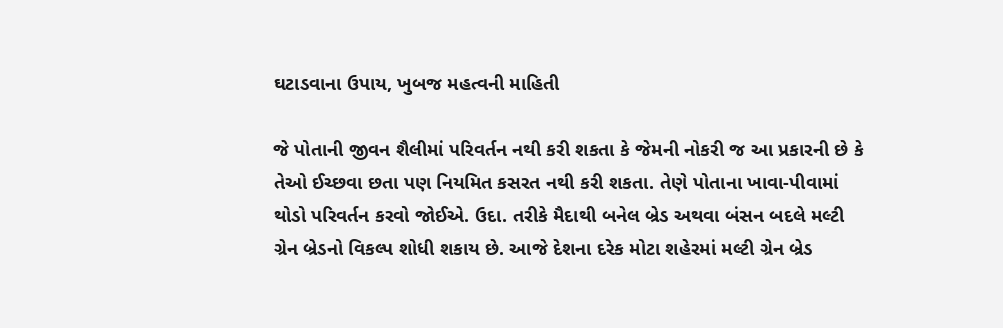ઘટાડવાના ઉપાય, ખુબજ મહત્વની માહિતી

જે પોતાની જીવન શૈલીમાં પરિવર્તન નથી કરી શકતા કે જેમની નોકરી જ આ પ્રકારની છે કે તેઓ ઈચ્છવા છતા પણ નિયમિત કસરત નથી કરી શકતા. તેણે પોતાના ખાવા-પીવામાં થોડો પરિવર્તન કરવો જોઈએ. ઉદા. તરીકે મૈદાથી બનેલ બ્રેડ અથવા બંસન બદલે મલ્ટી ગ્રેન બ્રેડનો વિકલ્પ શોધી શકાય છે. આજે દેશના દરેક મોટા શહેરમાં મલ્ટી ગ્રેન બ્રેડ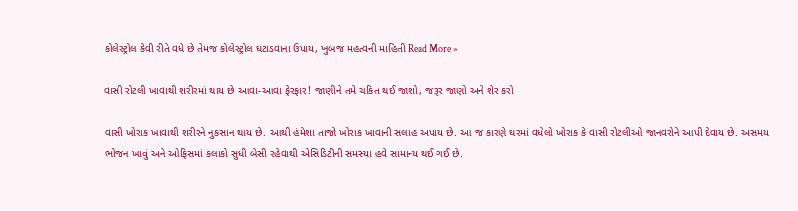કોલેસ્ટ્રોલ કેવી રીતે વધે છે તેમજ કોલેસ્ટ્રોલ ઘટાડવાના ઉપાય, ખુબજ મહત્વની માહિતી Read More »

વાસી રોટલી ખાવાથી શરીરમાં થાય છે આવા-આવા ફેરફાર! જાણીને તમે ચકિત થઈ જાશો, જરૂર જાણો અને શેર કરો

વાસી ખોરાક ખાવાથી શરીરને નુકસાન થાય છે. આથી હંમેશા તાજો ખોરાક ખાવાની સલાહ અપાય છે. આ જ કારણે ઘરમાં વધેલો ખોરાક કે વાસી રોટલીઓ જાનવરોને આપી દેવાય છે. અસમય ભોજન ખાવું અને ઓફિસમાં કલાકો સુધી બેસી રહેવાથી એસિડિટીની સમસ્યા હવે સામાન્ય થઈ ગઈ છે.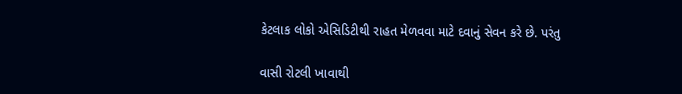કેટલાક લોકો એસિડિટીથી રાહત મેળવવા માટે દવાનું સેવન કરે છે. પરંતુ

વાસી રોટલી ખાવાથી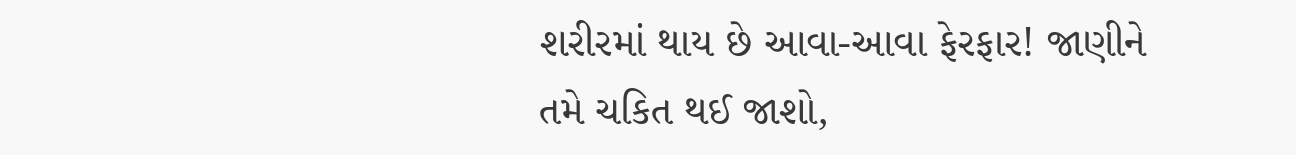શરીરમાં થાય છે આવા-આવા ફેરફાર! જાણીને તમે ચકિત થઈ જાશો,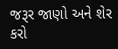જરૂર જાણો અને શેર કરો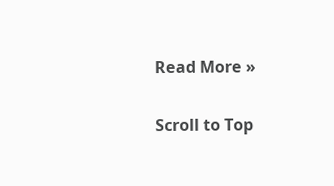Read More »

Scroll to Top